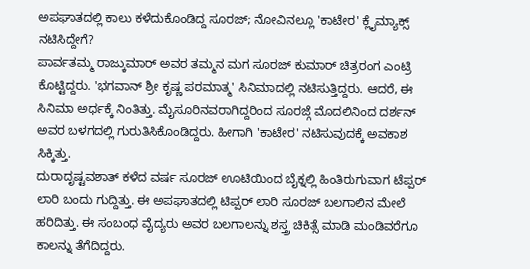ಅಪಘಾತದಲ್ಲಿ ಕಾಲು ಕಳೆದುಕೊಂಡಿದ್ದ ಸೂರಜ್; ನೋವಿನಲ್ಲೂ 'ಕಾಟೇರ' ಕ್ಲೈಮ್ಯಾಕ್ಸ್ ನಟಿಸಿದ್ದೇಗೆ?
ಪಾರ್ವತಮ್ಮ ರಾಜ್ಕುಮಾರ್ ಅವರ ತಮ್ಮನ ಮಗ ಸೂರಜ್ ಕುಮಾರ್ ಚಿತ್ರರಂಗ ಎಂಟ್ರಿ ಕೊಟ್ಟಿದ್ದರು. 'ಭಗವಾನ್ ಶ್ರೀ ಕೃಷ್ಣ ಪರಮಾತ್ಮ' ಸಿನಿಮಾದಲ್ಲಿ ನಟಿಸುತ್ತಿದ್ದರು. ಆದರೆ, ಈ ಸಿನಿಮಾ ಅರ್ಧಕ್ಕೆ ನಿಂತಿತ್ತು. ಮೈಸೂರಿನವರಾಗಿದ್ದರಿಂದ ಸೂರಜ್ಗೆ ಮೊದಲಿನಿಂದ ದರ್ಶನ್ ಅವರ ಬಳಗದಲ್ಲಿ ಗುರುತಿಸಿಕೊಂಡಿದ್ದರು. ಹೀಗಾಗಿ 'ಕಾಟೇರ' ನಟಿಸುವುದಕ್ಕೆ ಅವಕಾಶ ಸಿಕ್ಕಿತ್ತು.
ದುರಾದೃಷ್ಟವಶಾತ್ ಕಳೆದ ವರ್ಷ ಸೂರಜ್ ಊಟಿಯಿಂದ ಬೈಕ್ನಲ್ಲಿ ಹಿಂತಿರುಗುವಾಗ ಟೆಪ್ಪರ್ ಲಾರಿ ಬಂದು ಗುದ್ದಿತ್ತು. ಈ ಅಪಘಾತದಲ್ಲಿ ಟಿಪ್ಪರ್ ಲಾರಿ ಸೂರಜ್ ಬಲಗಾಲಿನ ಮೇಲೆ ಹರಿದಿತ್ತು. ಈ ಸಂಬಂಧ ವೈದ್ಯರು ಅವರ ಬಲಗಾಲನ್ನು ಶಸ್ತ್ರ ಚಿಕಿತ್ಸೆ ಮಾಡಿ ಮಂಡಿವರೆಗೂ ಕಾಲನ್ನು ತೆಗೆದಿದ್ದರು.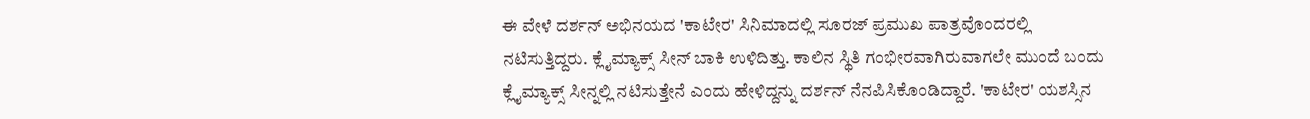ಈ ವೇಳೆ ದರ್ಶನ್ ಅಭಿನಯದ 'ಕಾಟೇರ' ಸಿನಿಮಾದಲ್ಲಿ ಸೂರಜ್ ಪ್ರಮುಖ ಪಾತ್ರವೊಂದರಲ್ಲಿ ನಟಿಸುತ್ತಿದ್ದರು. ಕ್ಲೈಮ್ಯಾಕ್ಸ್ ಸೀನ್ ಬಾಕಿ ಉಳಿದಿತ್ತು. ಕಾಲಿನ ಸ್ಥಿತಿ ಗಂಭೀರವಾಗಿರುವಾಗಲೇ ಮುಂದೆ ಬಂದು ಕ್ಲೈಮ್ಯಾಕ್ಸ್ ಸೀನ್ನಲ್ಲಿ ನಟಿಸುತ್ತೇನೆ ಎಂದು ಹೇಳಿದ್ದನ್ನು ದರ್ಶನ್ ನೆನಪಿಸಿಕೊಂಡಿದ್ದಾರೆ. 'ಕಾಟೇರ' ಯಶಸ್ಸಿನ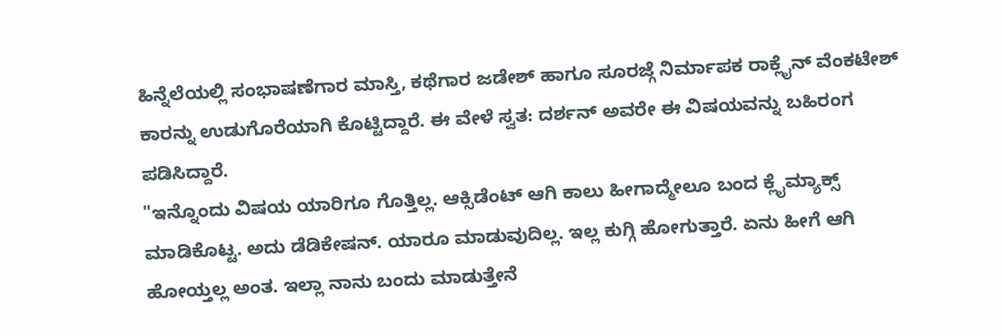ಹಿನ್ನೆಲೆಯಲ್ಲಿ ಸಂಭಾಷಣೆಗಾರ ಮಾಸ್ತಿ, ಕಥೆಗಾರ ಜಡೇಶ್ ಹಾಗೂ ಸೂರಜ್ಗೆ ನಿರ್ಮಾಪಕ ರಾಕ್ಲೈನ್ ವೆಂಕಟೇಶ್ ಕಾರನ್ನು ಉಡುಗೊರೆಯಾಗಿ ಕೊಟ್ಟಿದ್ದಾರೆ. ಈ ವೇಳೆ ಸ್ವತ: ದರ್ಶನ್ ಅವರೇ ಈ ವಿಷಯವನ್ನು ಬಹಿರಂಗ ಪಡಿಸಿದ್ದಾರೆ.
"ಇನ್ನೊಂದು ವಿಷಯ ಯಾರಿಗೂ ಗೊತ್ತಿಲ್ಲ. ಆಕ್ಸಿಡೆಂಟ್ ಆಗಿ ಕಾಲು ಹೀಗಾದ್ಮೇಲೂ ಬಂದ ಕ್ಲೈಮ್ಯಾಕ್ಸ್ ಮಾಡಿಕೊಟ್ಟ. ಅದು ಡೆಡಿಕೇಷನ್. ಯಾರೂ ಮಾಡುವುದಿಲ್ಲ. ಇಲ್ಲ ಕುಗ್ಗಿ ಹೋಗುತ್ತಾರೆ. ಏನು ಹೀಗೆ ಆಗಿ ಹೋಯ್ತಲ್ಲ ಅಂತ. ಇಲ್ಲಾ ನಾನು ಬಂದು ಮಾಡುತ್ತೇನೆ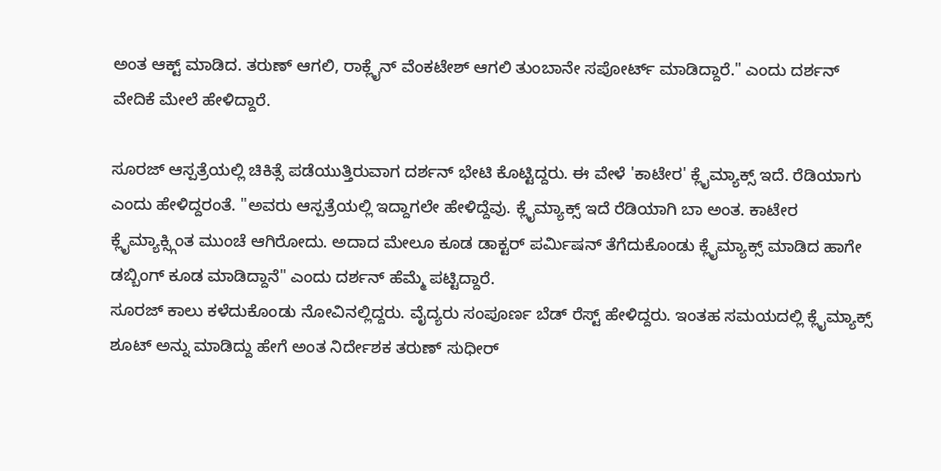ಅಂತ ಆಕ್ಟ್ ಮಾಡಿದ. ತರುಣ್ ಆಗಲಿ, ರಾಕ್ಲೈನ್ ವೆಂಕಟೇಶ್ ಆಗಲಿ ತುಂಬಾನೇ ಸಪೋರ್ಟ್ ಮಾಡಿದ್ದಾರೆ." ಎಂದು ದರ್ಶನ್ ವೇದಿಕೆ ಮೇಲೆ ಹೇಳಿದ್ದಾರೆ.

ಸೂರಜ್ ಆಸ್ಪತ್ರೆಯಲ್ಲಿ ಚಿಕಿತ್ಸೆ ಪಡೆಯುತ್ತಿರುವಾಗ ದರ್ಶನ್ ಭೇಟಿ ಕೊಟ್ಟಿದ್ದರು. ಈ ವೇಳೆ 'ಕಾಟೇರ' ಕ್ಲೈಮ್ಯಾಕ್ಸ್ ಇದೆ. ರೆಡಿಯಾಗು ಎಂದು ಹೇಳಿದ್ದರಂತೆ. "ಅವರು ಆಸ್ಪತ್ರೆಯಲ್ಲಿ ಇದ್ದಾಗಲೇ ಹೇಳಿದ್ದೆವು. ಕ್ಲೈಮ್ಯಾಕ್ಸ್ ಇದೆ ರೆಡಿಯಾಗಿ ಬಾ ಅಂತ. ಕಾಟೇರ ಕ್ಲೈಮ್ಯಾಕ್ಸ್ಗಿಂತ ಮುಂಚೆ ಆಗಿರೋದು. ಅದಾದ ಮೇಲೂ ಕೂಡ ಡಾಕ್ಟರ್ ಪರ್ಮಿಷನ್ ತೆಗೆದುಕೊಂಡು ಕ್ಲೈಮ್ಯಾಕ್ಸ್ ಮಾಡಿದ ಹಾಗೇ ಡಬ್ಬಿಂಗ್ ಕೂಡ ಮಾಡಿದ್ದಾನೆ" ಎಂದು ದರ್ಶನ್ ಹೆಮ್ಮೆ ಪಟ್ಟಿದ್ದಾರೆ.
ಸೂರಜ್ ಕಾಲು ಕಳೆದುಕೊಂಡು ನೋವಿನಲ್ಲಿದ್ದರು. ವೈದ್ಯರು ಸಂಪೂರ್ಣ ಬೆಡ್ ರೆಸ್ಟ್ ಹೇಳಿದ್ದರು. ಇಂತಹ ಸಮಯದಲ್ಲಿ ಕ್ಲೈಮ್ಯಾಕ್ಸ್ ಶೂಟ್ ಅನ್ನು ಮಾಡಿದ್ದು ಹೇಗೆ ಅಂತ ನಿರ್ದೇಶಕ ತರುಣ್ ಸುಧೀರ್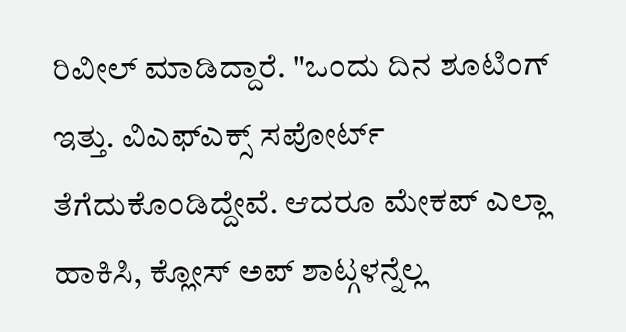ರಿವೀಲ್ ಮಾಡಿದ್ದಾರೆ. "ಒಂದು ದಿನ ಶೂಟಿಂಗ್ ಇತ್ತು. ವಿಎಫ್ಎಕ್ಸ್ ಸಪೋರ್ಟ್ ತೆಗೆದುಕೊಂಡಿದ್ದೇವೆ. ಆದರೂ ಮೇಕಪ್ ಎಲ್ಲಾ ಹಾಕಿಸಿ, ಕ್ಲೋಸ್ ಅಪ್ ಶಾಟ್ಗಳನ್ನೆಲ್ಲ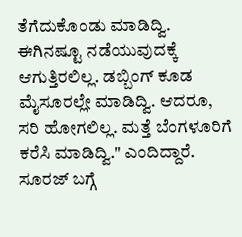ತೆಗೆದುಕೊಂಡು ಮಾಡಿದ್ವಿ. ಈಗಿನಷ್ಟೂ ನಡೆಯುವುದಕ್ಕೆ ಆಗುತ್ತಿರಲಿಲ್ಲ. ಡಬ್ಬಿಂಗ್ ಕೂಡ ಮೈಸೂರಲ್ಲೇ ಮಾಡಿದ್ವಿ. ಆದರೂ, ಸರಿ ಹೋಗಲಿಲ್ಲ. ಮತ್ತೆ ಬೆಂಗಳೂರಿಗೆ ಕರೆಸಿ ಮಾಡಿದ್ವಿ." ಎಂದಿದ್ದಾರೆ.
ಸೂರಜ್ ಬಗ್ಗೆ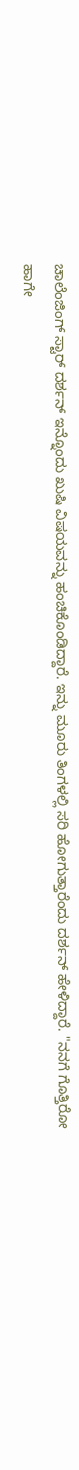ಚಾಲೆಂಜಿಂಗ್ ಸ್ಟಾರ್ ದರ್ಶನ್ ಇನ್ನೊಂದು ಖುಷಿ ವಿಷಯವನ್ನು ಹಂಚಿಕೊಂಡಿದ್ದಾರೆ. ಇನ್ನು ಮೂರು ತಿಂಗಳಲ್ಲಿ ಸರಿ ಹೋಗುತ್ತಾರೆಂದು ದರ್ಶನ್ ಹೇಳಿದ್ದಾರೆ. "ನನಗೆ ಗೊತ್ತಿರೋ ಹಾಗೇ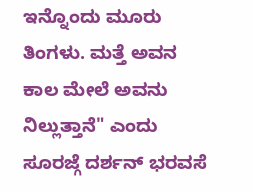ಇನ್ನೊಂದು ಮೂರು ತಿಂಗಳು. ಮತ್ತೆ ಅವನ ಕಾಲ ಮೇಲೆ ಅವನು ನಿಲ್ಲುತ್ತಾನೆ" ಎಂದು ಸೂರಜ್ಗೆ ದರ್ಶನ್ ಭರವಸೆ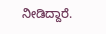ನೀಡಿದ್ದಾರೆ.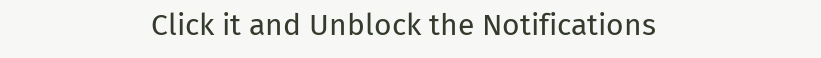Click it and Unblock the Notifications